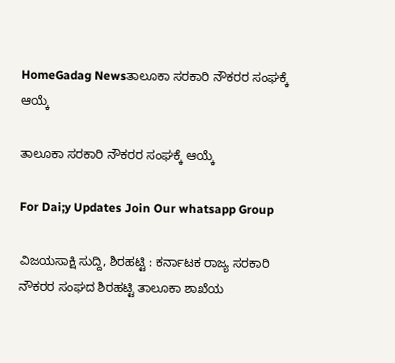HomeGadag Newsತಾಲೂಕಾ ಸರಕಾರಿ ನೌಕರರ ಸಂಘಕ್ಕೆ ಆಯ್ಕೆ

ತಾಲೂಕಾ ಸರಕಾರಿ ನೌಕರರ ಸಂಘಕ್ಕೆ ಆಯ್ಕೆ

For Dai;y Updates Join Our whatsapp Group

ವಿಜಯಸಾಕ್ಷಿ ಸುದ್ದಿ, ಶಿರಹಟ್ಟಿ : ಕರ್ನಾಟಕ ರಾಜ್ಯ ಸರಕಾರಿ ನೌಕರರ ಸಂಘದ ಶಿರಹಟ್ಟಿ ತಾಲೂಕಾ ಶಾಖೆಯ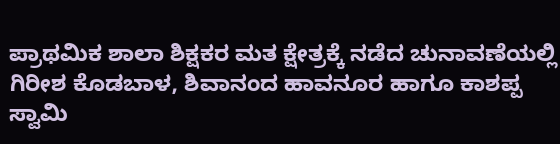ಪ್ರಾಥಮಿಕ ಶಾಲಾ ಶಿಕ್ಷಕರ ಮತ ಕ್ಷೇತ್ರಕ್ಕೆ ನಡೆದ ಚುನಾವಣೆಯಲ್ಲಿ ಗಿರೀಶ ಕೊಡಬಾಳ, ಶಿವಾನಂದ ಹಾವನೂರ ಹಾಗೂ ಕಾಶಪ್ಪ ಸ್ವಾಮಿ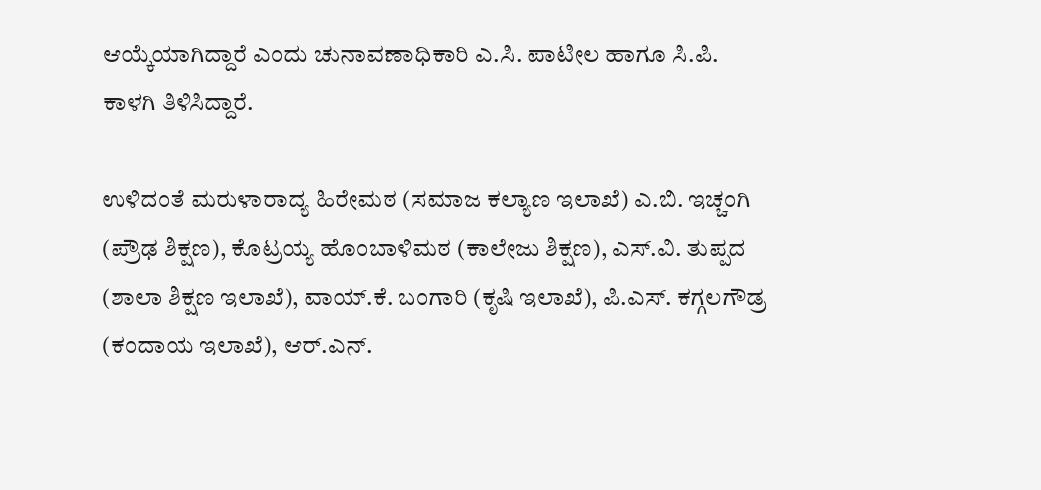ಆಯ್ಕೆಯಾಗಿದ್ದಾರೆ ಎಂದು ಚುನಾವಣಾಧಿಕಾರಿ ಎ.ಸಿ. ಪಾಟೀಲ ಹಾಗೂ ಸಿ.ಪಿ. ಕಾಳಗಿ ತಿಳಿಸಿದ್ದಾರೆ.

ಉಳಿದಂತೆ ಮರುಳಾರಾದ್ಯ ಹಿರೇಮಠ (ಸಮಾಜ ಕಲ್ಯಾಣ ಇಲಾಖೆ) ಎ.ಬಿ. ಇಚ್ಚಂಗಿ (ಪ್ರೌಢ ಶಿಕ್ಷಣ), ಕೊಟ್ರಯ್ಯ ಹೊಂಬಾಳಿಮಠ (ಕಾಲೇಜು ಶಿಕ್ಷಣ), ಎಸ್.ವಿ. ತುಪ್ಪದ (ಶಾಲಾ ಶಿಕ್ಷಣ ಇಲಾಖೆ), ವಾಯ್.ಕೆ. ಬಂಗಾರಿ (ಕೃಷಿ ಇಲಾಖೆ), ಪಿ.ಎಸ್. ಕಗ್ಗಲಗೌಡ್ರ (ಕಂದಾಯ ಇಲಾಖೆ), ಆರ್.ಎನ್.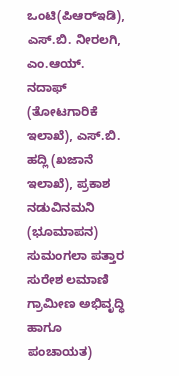ಒಂಟಿ(ಪಿಆರ್‌ಇಡಿ), ಎಸ್.ಬಿ. ನೀರಲಗಿ, ಎಂ.ಆಯ್. ನದಾಫ್ (ತೋಟಗಾರಿಕೆ ಇಲಾಖೆ), ಎಸ್.ಬಿ. ಹದ್ಲಿ (ಖಜಾನೆ ಇಲಾಖೆ), ಪ್ರಕಾಶ ನಡುವಿನಮನಿ (ಭೂಮಾಪನ) ಸುಮಂಗಲಾ ಪತ್ತಾರ ಸುರೇಶ ಲಮಾಣಿ ಗ್ರಾಮೀಣ ಅಭಿವೃದ್ಧಿ ಹಾಗೂ ಪಂಚಾಯತ)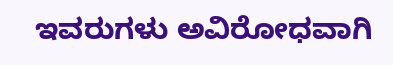ಇವರುಗಳು ಅವಿರೋಧವಾಗಿ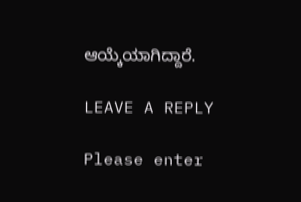ಆಯ್ಕೆಯಾಗಿದ್ದಾರೆ.

LEAVE A REPLY

Please enter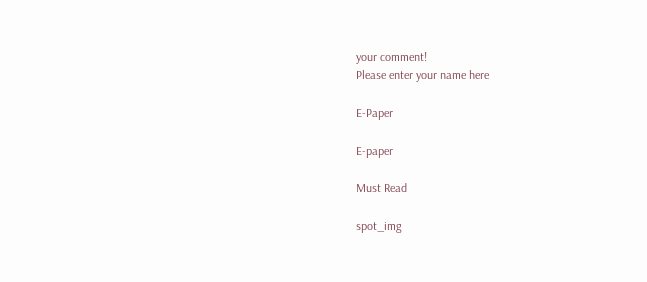your comment!
Please enter your name here

E-Paper

E-paper

Must Read

spot_img